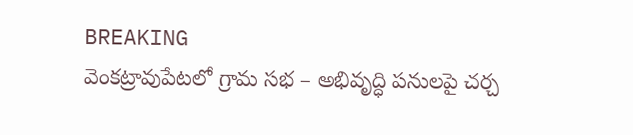BREAKING
వెంకట్రావుపేటలో గ్రామ సభ – అభివృద్ధి పనులపై చర్చ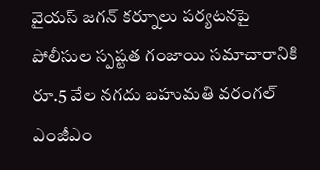వైయస్ జగన్ కర్నూలు పర్యటనపై పోలీసుల స్పష్టత గంజాయి సమాచారానికి రూ.5 వేల నగదు బహుమతి వరంగల్ ఎంజీఎం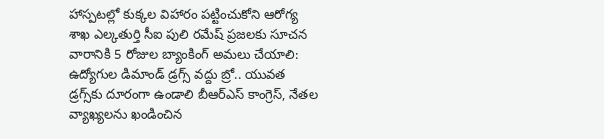హాస్పటల్లో కుక్కల విహారం పట్టించుకోని ఆరోగ్య శాఖ ఎల్కతుర్తి సీఐ పులి రమేష్ ప్రజలకు సూచన వారానికి 5 రోజుల బ్యాంకింగ్ అమలు చేయాలి: ఉద్యోగుల డిమాండ్ డ్రగ్స్ వద్దు బ్రో.. యువత డ్రగ్స్‌కు దూరంగా ఉండాలి బీఆర్ఎస్ కాంగ్రెస్, నేతల వ్యాఖ్యలను ఖండించిన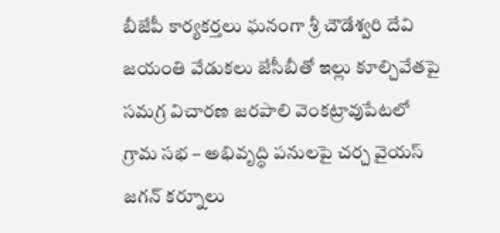బీజేపీ కార్యకర్తలు ఘనంగా శ్రీ చౌడేశ్వరి దేవి జయంతి వేడుకలు జేసీబీతో ఇల్లు కూల్చివేతపై సమగ్ర విచారణ జరపాలి వెంకట్రావుపేటలో గ్రామ సభ – అభివృద్ధి పనులపై చర్చ వైయస్ జగన్ కర్నూలు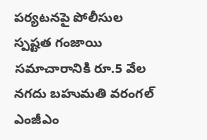పర్యటనపై పోలీసుల స్పష్టత గంజాయి సమాచారానికి రూ.5 వేల నగదు బహుమతి వరంగల్ ఎంజీఎం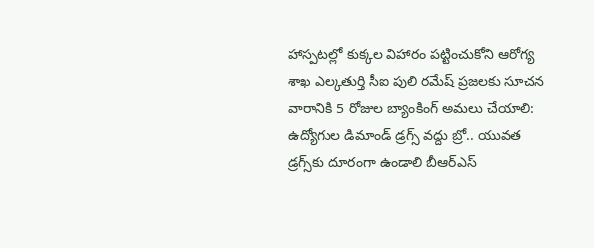హాస్పటల్లో కుక్కల విహారం పట్టించుకోని ఆరోగ్య శాఖ ఎల్కతుర్తి సీఐ పులి రమేష్ ప్రజలకు సూచన వారానికి 5 రోజుల బ్యాంకింగ్ అమలు చేయాలి: ఉద్యోగుల డిమాండ్ డ్రగ్స్ వద్దు బ్రో.. యువత డ్రగ్స్‌కు దూరంగా ఉండాలి బీఆర్ఎస్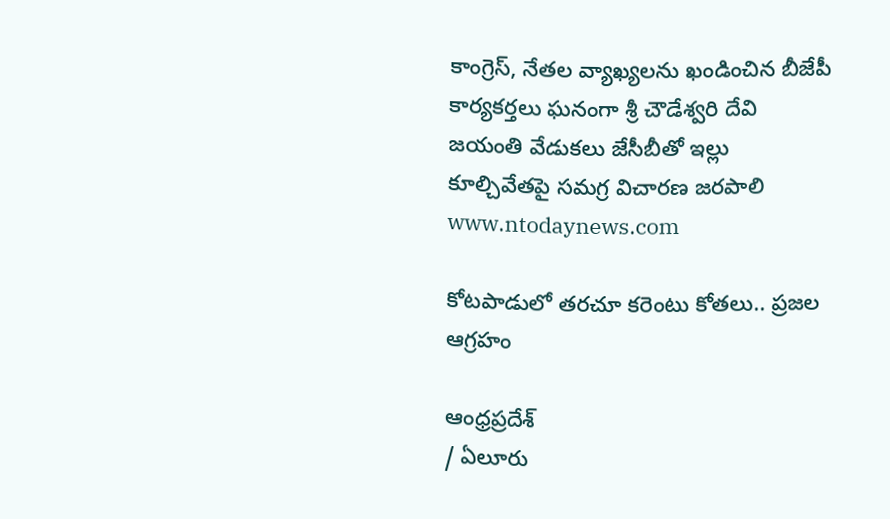కాంగ్రెస్, నేతల వ్యాఖ్యలను ఖండించిన బీజేపీ కార్యకర్తలు ఘనంగా శ్రీ చౌడేశ్వరి దేవి జయంతి వేడుకలు జేసీబీతో ఇల్లు కూల్చివేతపై సమగ్ర విచారణ జరపాలి
www.ntodaynews.com

కోటపాడులో తరచూ కరెంటు కోతలు.. ప్రజల ఆగ్రహం

ఆంధ్రప్రదేశ్
/ ఏలూరు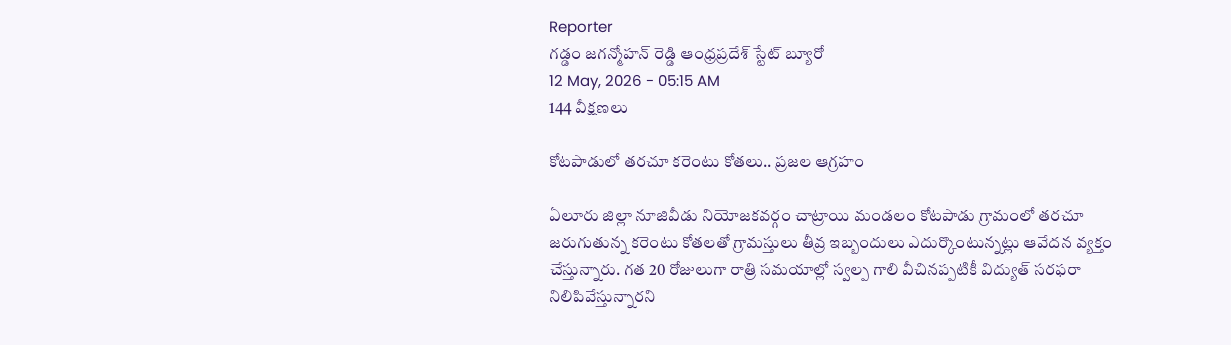Reporter
గడ్డం జగన్మోహన్ రెడ్డి ఆంధ్రప్రదేశ్ స్టేట్ బ్యూరో
12 May, 2026 - 05:15 AM
144 వీక్షణలు

కోటపాడులో తరచూ కరెంటు కోతలు.. ప్రజల ఆగ్రహం

ఏలూరు జిల్లా నూజివీడు నియోజకవర్గం చాట్రాయి మండలం కోటపాడు గ్రామంలో తరచూ జరుగుతున్న కరెంటు కోతలతో గ్రామస్తులు తీవ్ర ఇబ్బందులు ఎదుర్కొంటున్నట్లు ఆవేదన వ్యక్తం చేస్తున్నారు. గత 20 రోజులుగా రాత్రి సమయాల్లో స్వల్ప గాలి వీచినప్పటికీ విద్యుత్ సరఫరా నిలిపివేస్తున్నారని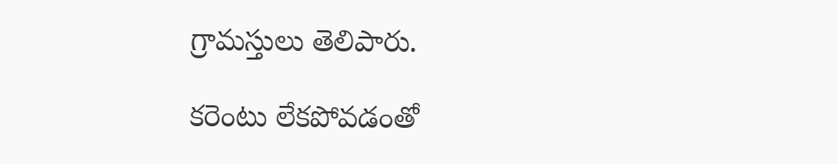గ్రామస్తులు తెలిపారు.

కరెంటు లేకపోవడంతో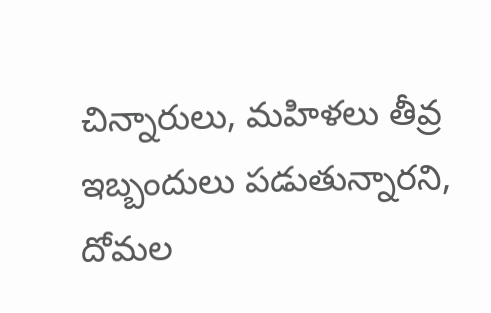చిన్నారులు, మహిళలు తీవ్ర ఇబ్బందులు పడుతున్నారని, దోమల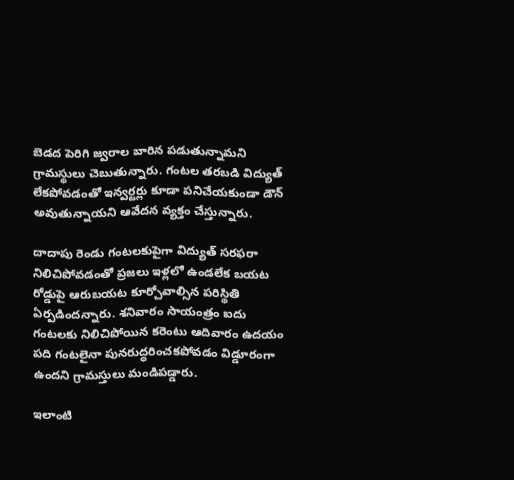బెడద పెరిగి జ్వరాల బారిన పడుతున్నామని గ్రామస్థులు చెబుతున్నారు. గంటల తరబడి విద్యుత్ లేకపోవడంతో ఇన్వర్టర్లు కూడా పనిచేయకుండా డౌన్ అవుతున్నాయని ఆవేదన వ్యక్తం చేస్తున్నారు.

దాదాపు రెండు గంటలకుపైగా విద్యుత్ సరఫరా నిలిచిపోవడంతో ప్రజలు ఇళ్లలో ఉండలేక బయట రోడ్డుపై ఆరుబయట కూర్చోవాల్సిన పరిస్థితి ఏర్పడిందన్నారు. శనివారం సాయంత్రం ఐదు గంటలకు నిలిచిపోయిన కరెంటు ఆదివారం ఉదయం పది గంటలైనా పునరుద్ధరించకపోవడం విడ్డూరంగా ఉందని గ్రామస్తులు మండిపడ్డారు.

ఇలాంటి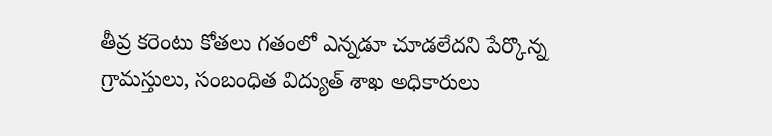తీవ్ర కరెంటు కోతలు గతంలో ఎన్నడూ చూడలేదని పేర్కొన్న గ్రామస్తులు, సంబంధిత విద్యుత్ శాఖ అధికారులు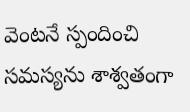వెంటనే స్పందించి సమస్యను శాశ్వతంగా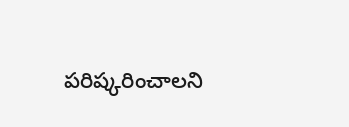పరిష్కరించాలని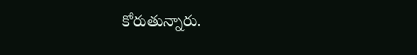కోరుతున్నారు.